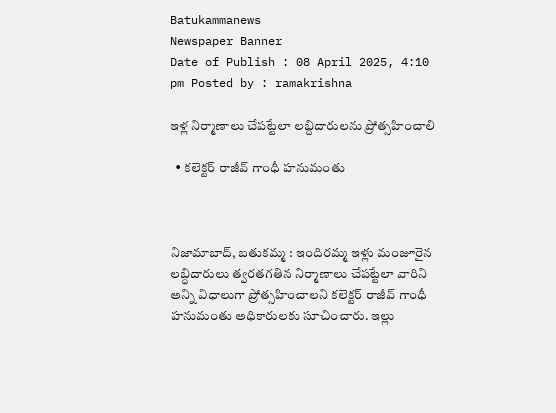Batukammanews
Newspaper Banner
Date of Publish : 08 April 2025, 4:10 pm Posted by : ramakrishna

ఇళ్ల నిర్మాణాలు చేపట్టేలా లబ్దిదారులను ప్రోత్సహించాలి

  • కలెక్టర్ రాజీవ్ గాంధీ హనుమంతు



నిజామాబాద్, బతుకమ్మ : ఇందిరమ్మ ఇళ్లు మంజూరైన లబ్ధిదారులు త్వరతగతిన నిర్మాణాలు చేపట్టేలా వారిని అన్ని విధాలుగా ప్రోత్సహించాలని కలెక్టర్ రాజీవ్ గాంధీ హనుమంతు అధికారులకు సూచించారు. ఇల్లు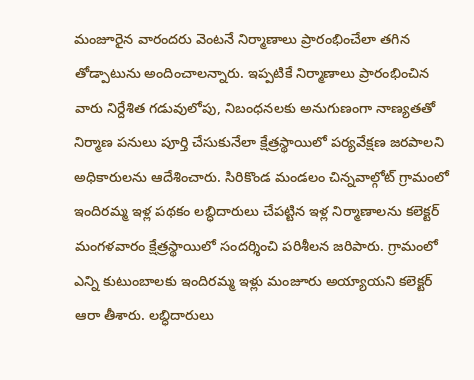మంజూరైన వారందరు వెంటనే నిర్మాణాలు ప్రారంభించేలా తగిన తోడ్పాటును అందించాలన్నారు. ఇప్పటికే నిర్మాణాలు ప్రారంభించిన వారు నిర్దేశిత గడువులోపు, నిబంధనలకు అనుగుణంగా నాణ్యతతో నిర్మాణ పనులు పూర్తి చేసుకునేలా క్షేత్రస్థాయిలో పర్యవేక్షణ జరపాలని అధికారులను ఆదేశించారు. సిరికొండ మండలం చిన్నవాల్గోట్ గ్రామంలో ఇందిరమ్మ ఇళ్ల పథకం లబ్ధిదారులు చేపట్టిన ఇళ్ల నిర్మాణాలను కలెక్టర్ మంగళవారం క్షేత్రస్థాయిలో సందర్శించి పరిశీలన జరిపారు. గ్రామంలో ఎన్ని కుటుంబాలకు ఇందిరమ్మ ఇళ్లు మంజూరు అయ్యాయని కలెక్టర్ ఆరా తీశారు. లబ్ధిదారులు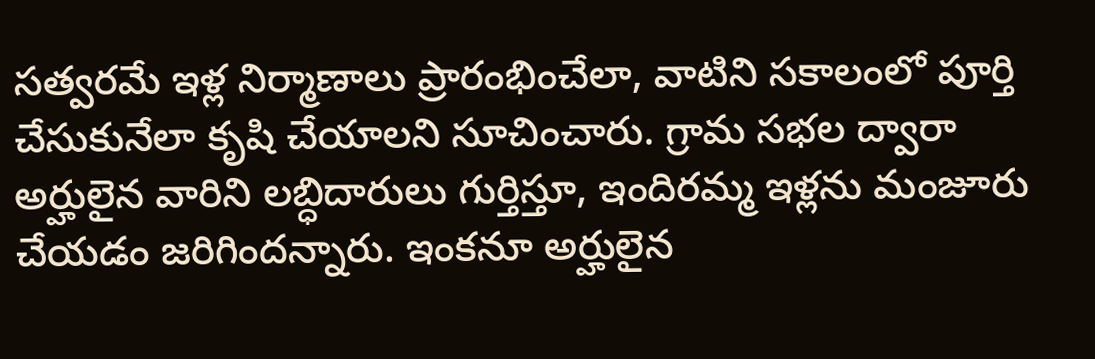సత్వరమే ఇళ్ల నిర్మాణాలు ప్రారంభించేలా, వాటిని సకాలంలో పూర్తి చేసుకునేలా కృషి చేయాలని సూచించారు. గ్రామ సభల ద్వారా అర్హులైన వారిని లబ్ధిదారులు గుర్తిస్తూ, ఇందిరమ్మ ఇళ్లను మంజూరు చేయడం జరిగిందన్నారు. ఇంకనూ అర్హులైన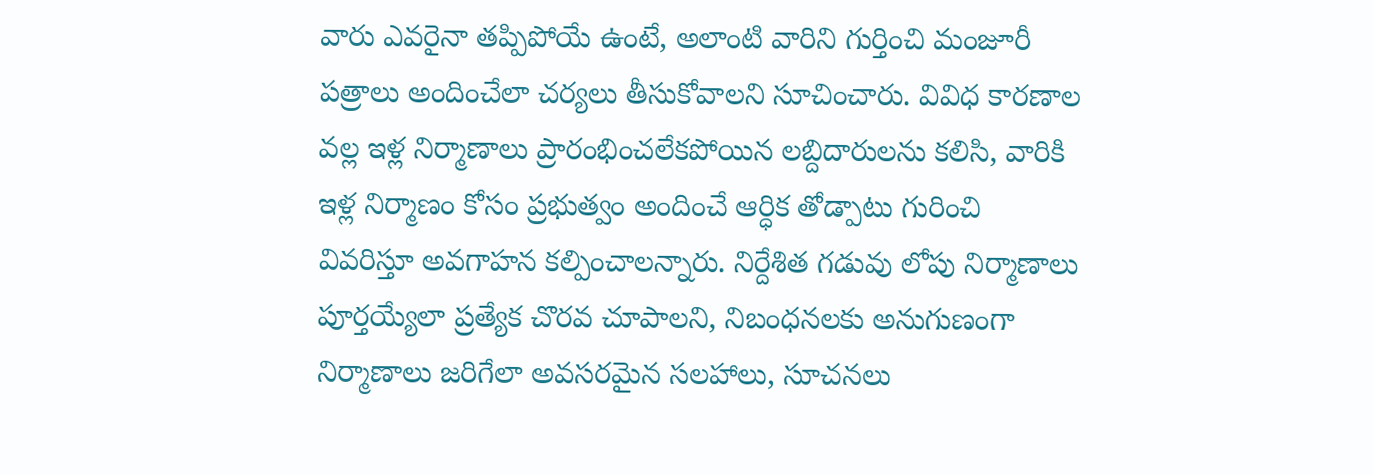వారు ఎవరైనా తప్పిపోయే ఉంటే, అలాంటి వారిని గుర్తించి మంజూరీ పత్రాలు అందించేలా చర్యలు తీసుకోవాలని సూచించారు. వివిధ కారణాల వల్ల ఇళ్ల నిర్మాణాలు ప్రారంభించలేకపోయిన లబ్దిదారులను కలిసి, వారికి ఇళ్ల నిర్మాణం కోసం ప్రభుత్వం అందించే ఆర్ధిక తోడ్పాటు గురించి వివరిస్తూ అవగాహన కల్పించాలన్నారు. నిర్దేశిత గడువు లోపు నిర్మాణాలు పూర్తయ్యేలా ప్రత్యేక చొరవ చూపాలని, నిబంధనలకు అనుగుణంగా నిర్మాణాలు జరిగేలా అవసరమైన సలహాలు, సూచనలు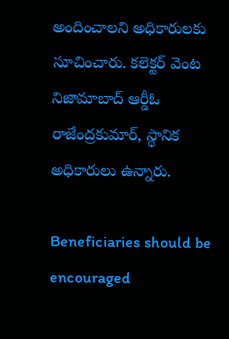అందించాలని అధికారులకు సూచించారు. కలెక్టర్ వెంట నిజామాబాద్ ఆర్డీఓ రాజేంద్రకుమార్, స్థానిక అధికారులు ఉన్నారు.

Beneficiaries should be encouraged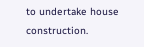to undertake house construction.